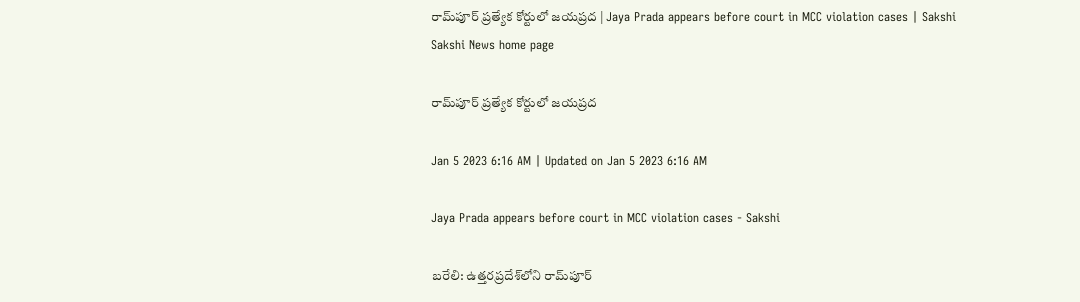రామ్‌పూర్‌ ప్రత్యేక కోర్టులో జయప్రద | Jaya Prada appears before court in MCC violation cases | Sakshi
Sakshi News home page

రామ్‌పూర్‌ ప్రత్యేక కోర్టులో జయప్రద

Jan 5 2023 6:16 AM | Updated on Jan 5 2023 6:16 AM

Jaya Prada appears before court in MCC violation cases - Sakshi

బరేలి: ఉత్తరప్రదేశ్‌లోని రామ్‌పూర్‌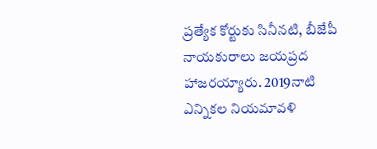ప్రత్యేక కోర్టుకు సినీనటి, బీజేపీ నాయకురాలు జయప్రద హాజరయ్యారు. 2019నాటి ఎన్నికల నియమావళి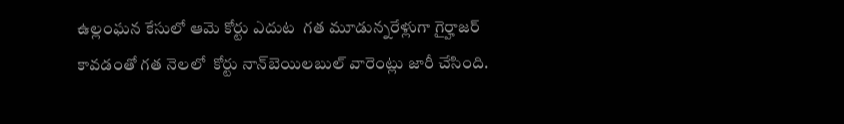ఉల్లంఘన కేసులో ఆమె కోర్టు ఎదుట  గత మూడున్నరేళ్లుగా గైర్హాజర్‌ కావడంతో గత నెలలో  కోర్టు నాన్‌బెయిలబుల్‌ వారెంట్లు జారీ చేసింది.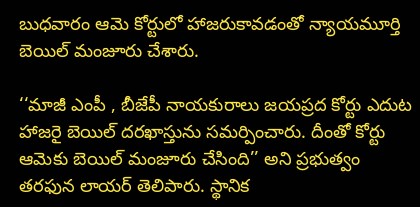బుధవారం ఆమె కోర్టులో హాజరుకావడంతో న్యాయమూర్తి బెయిల్‌ మంజూరు చేశారు.

‘‘మాజీ ఎంపీ , బీజేపీ నాయకురాలు జయప్రద కోర్టు ఎదుట హాజరై బెయిల్‌ దరఖాస్తును సమర్పించారు. దీంతో కోర్టు ఆమెకు బెయిల్‌ మంజూరు చేసింది’’ అని ప్రభుత్వం తరఫున లాయర్‌ తెలిపారు. స్థానిక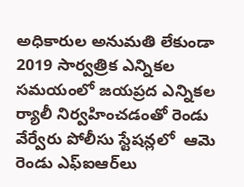అధికారుల అనుమతి లేకుండా 2019 సార్వత్రిక ఎన్నికల సమయంలో జయప్రద ఎన్నికల ర్యాలీ నిర్వహించడంతో రెండు వేర్వేరు పోలీసు స్టేషన్లలో  ఆమె రెండు ఎఫ్‌ఐఆర్‌లు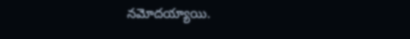నమోదయ్యాయి.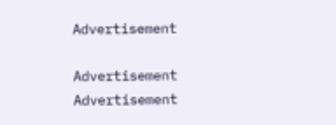Advertisement

Advertisement
Advertisement